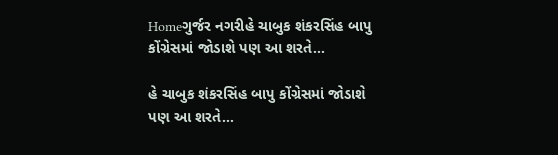Homeગુર્જર નગરીહે ચાબુક શંકરસિંહ બાપુ કોંગ્રેસમાં જોડાશે પણ આ શરતે...

હે ચાબુક શંકરસિંહ બાપુ કોંગ્રેસમાં જોડાશે પણ આ શરતે…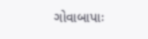ગોવાબાપાઃ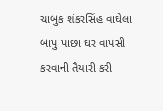ચાબુક શંકરસિંહ વાઘેલા બાપુ પાછા ઘર વાપસી કરવાની તૈયારી કરી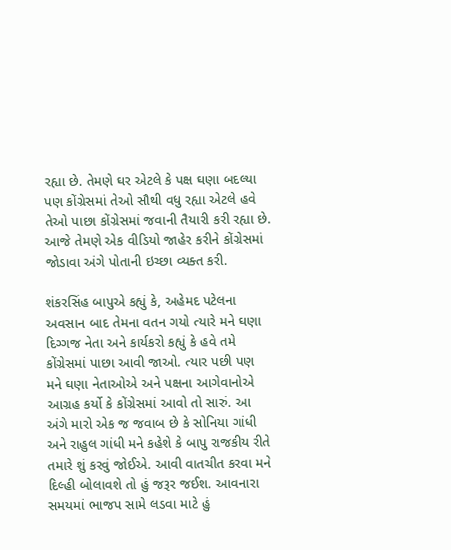રહ્યા છે. તેમણે ઘર એટલે કે પક્ષ ઘણા બદલ્યા પણ કોંગ્રેસમાં તેઓ સૌથી વધુ રહ્યા એટલે હવે તેઓ પાછા કોંગ્રેસમાં જવાની તૈયારી કરી રહ્યા છે. આજે તેમણે એક વીડિયો જાહેર કરીને કોંગ્રેસમાં જોડાવા અંગે પોતાની ઇચ્છા વ્યક્ત કરી.

શંકરસિંહ બાપુએ કહ્યું કે, અહેમદ પટેલના અવસાન બાદ તેમના વતન ગયો ત્યારે મને ઘણા દિગ્ગજ નેતા અને કાર્યકરો કહ્યું કે હવે તમે કોંગ્રેસમાં પાછા આવી જાઓ. ત્યાર પછી પણ મને ઘણા નેતાઓએ અને પક્ષના આગેવાનોએ આગ્રહ કર્યો કે કોંગ્રેસમાં આવો તો સારું. આ અંગે મારો એક જ જવાબ છે કે સોનિયા ગાંધી અને રાહુલ ગાંધી મને કહેશે કે બાપુ રાજકીય રીતે તમારે શું કરવું જોઈએ. આવી વાતચીત કરવા મને દિલ્હી બોલાવશે તો હું જરૂર જઈશ. આવનારા સમયમાં ભાજપ સામે લડવા માટે હું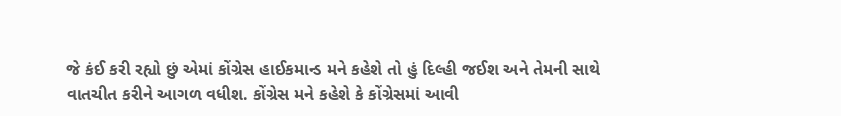જે કંઈ કરી રહ્યો છું એમાં કોંગ્રેસ હાઈકમાન્ડ મને કહેશે તો હું દિલ્હી જઈશ અને તેમની સાથે વાતચીત કરીને આગળ વધીશ. કોંગ્રેસ મને કહેશે કે કોંગ્રેસમાં આવી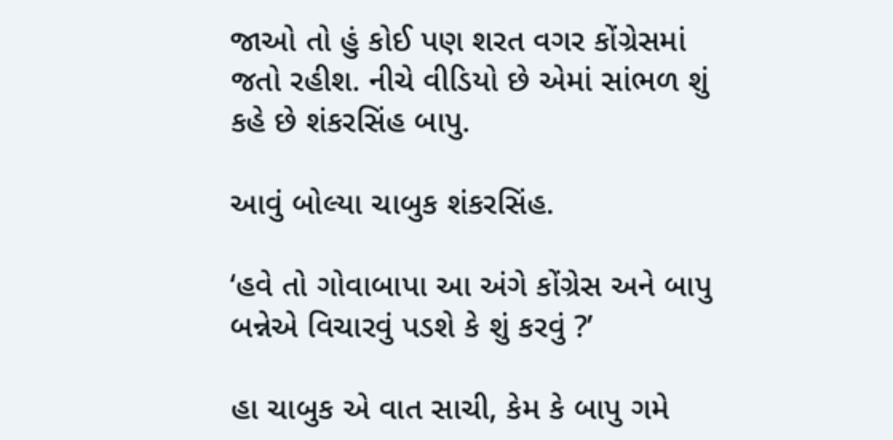જાઓ તો હું કોઈ પણ શરત વગર કોંગ્રેસમાં જતો રહીશ. નીચે વીડિયો છે એમાં સાંભળ શું કહે છે શંકરસિંહ બાપુ.

આવું બોલ્યા ચાબુક શંકરસિંહ.

‘હવે તો ગોવાબાપા આ અંગે કોંગ્રેસ અને બાપુ બન્નેએ વિચારવું પડશે કે શું કરવું ?’

હા ચાબુક એ વાત સાચી, કેમ કે બાપુ ગમે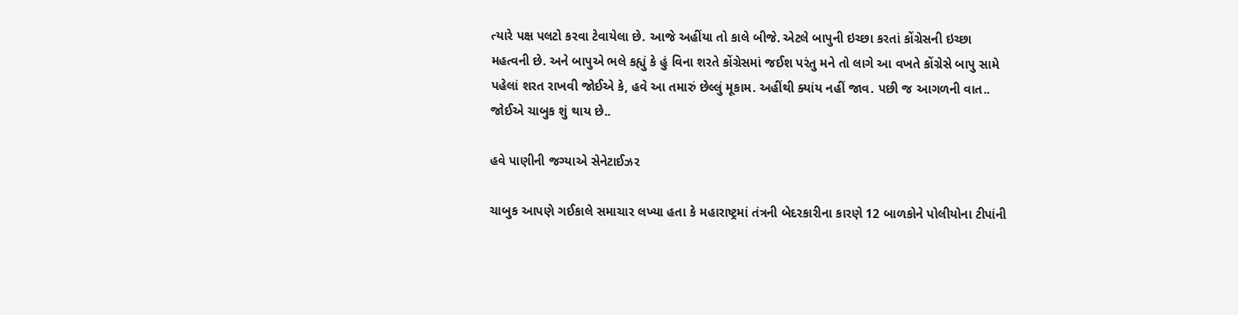ત્યારે પક્ષ પલટો કરવા ટેવાયેલા છે. આજે અહીંયા તો કાલે બીજે. એટલે બાપુની ઇચ્છા કરતાં કોંગ્રેસની ઇચ્છા મહત્વની છે. અને બાપુએ ભલે કહ્યું કે હું વિના શરતે કોંગ્રેસમાં જઈશ પરંતુ મને તો લાગે આ વખતે કોંગ્રેસે બાપુ સામે પહેલાં શરત રાખવી જોઈએ કે, હવે આ તમારું છેલ્લું મૂકામ. અહીંથી ક્યાંય નહીં જાવ. પછી જ આગળની વાત.. જોઈએ ચાબુક શું થાય છે..

હવે પાણીની જગ્યાએ સેનેટાઈઝર

ચાબુક આપણે ગઈકાલે સમાચાર લખ્યા હતા કે મહારાષ્ટ્રમાં તંત્રની બેદરકારીના કારણે 12 બાળકોને પોલીયોના ટીપાંની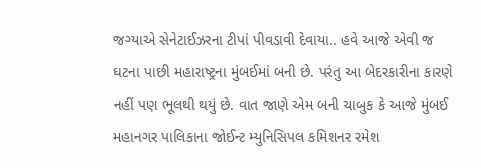જગ્યાએ સેનેટાઈઝરના ટીપાં પીવડાવી દેવાયા.. હવે આજે એવી જ ઘટના પાછી મહારાષ્ટ્રના મુંબઈમાં બની છે. પરંતુ આ બેદરકારીના કારણે નહીં પણ ભૂલથી થયું છે. વાત જાણે એમ બની ચાબુક કે આજે મુંબઈ મહાનગર પાલિકાના જોઈન્ટ મ્યુનિસિપલ કમિશનર રમેશ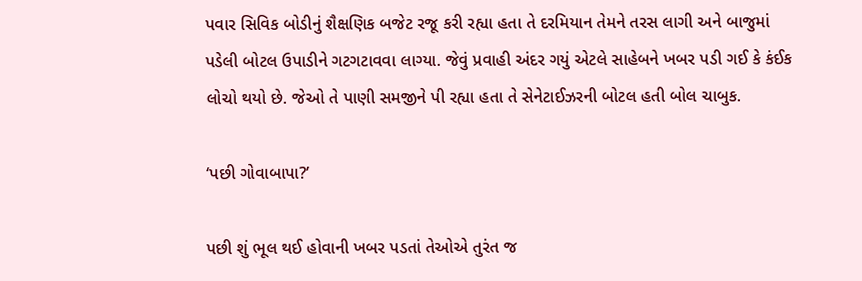પવાર સિવિક બોડીનું શૈક્ષણિક બજેટ રજૂ કરી રહ્યા હતા તે દરમિયાન તેમને તરસ લાગી અને બાજુમાં પડેલી બોટલ ઉપાડીને ગટગટાવવા લાગ્યા. જેવું પ્રવાહી અંદર ગયું એટલે સાહેબને ખબર પડી ગઈ કે કંઈક લોચો થયો છે. જેઓ તે પાણી સમજીને પી રહ્યા હતા તે સેનેટાઈઝરની બોટલ હતી બોલ ચાબુક.

‘પછી ગોવાબાપા?’

પછી શું ભૂલ થઈ હોવાની ખબર પડતાં તેઓએ તુરંત જ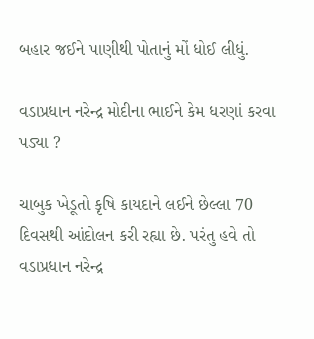બહાર જઈને પાણીથી પોતાનું મોં ધોઈ લીધું.

વડાપ્રધાન નરેન્દ્ર મોદીના ભાઈને કેમ ધરણાં કરવા પડ્યા ?

ચાબુક ખેડૂતો કૃષિ કાયદાને લઈને છેલ્લા 70 દિવસથી આંદોલન કરી રહ્યા છે. પરંતુ હવે તો વડાપ્રધાન નરેન્દ્ર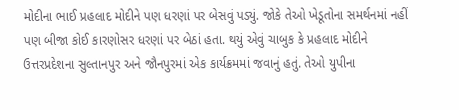મોદીના ભાઈ પ્રહલાદ મોદીને પણ ધરણાં પર બેસવું પડ્યું. જોકે તેઓ ખેડૂતોના સમર્થનમાં નહીં પણ બીજા કોઈ કારણોસર ધરણાં પર બેઠાં હતા. થયું એવું ચાબુક કે પ્રહલાદ મોદીને ઉત્તરપ્રદેશના સુલ્તાનપુર અને જૌનપુરમાં એક કાર્યક્રમમાં જવાનું હતું. તેઓ યુપીના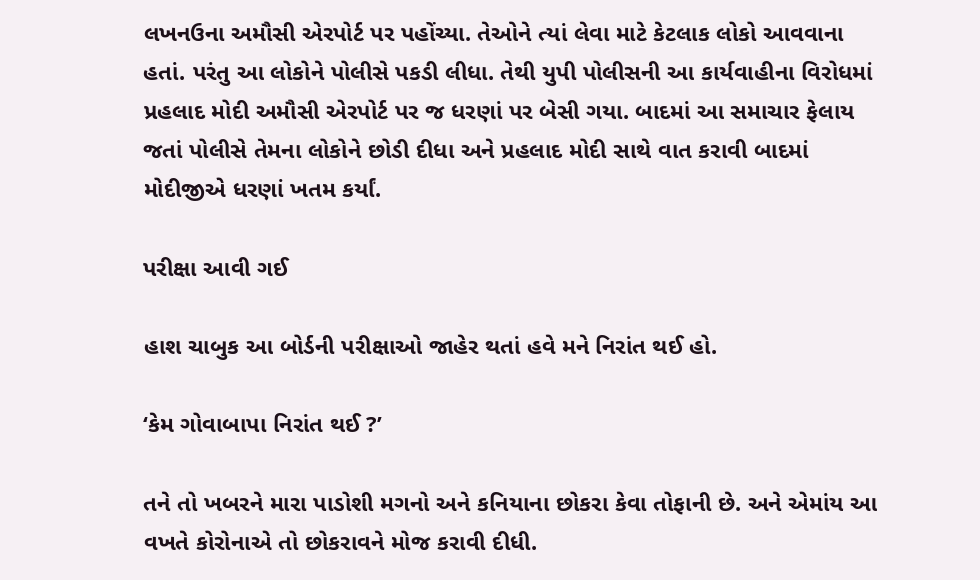લખનઉના અમૌસી એરપોર્ટ પર પહોંચ્યા. તેઓને ત્યાં લેવા માટે કેટલાક લોકો આવવાના હતાં. પરંતુ આ લોકોને પોલીસે પકડી લીધા. તેથી યુપી પોલીસની આ કાર્યવાહીના વિરોધમાં પ્રહલાદ મોદી અમૌસી એરપોર્ટ પર જ ધરણાં પર બેસી ગયા. બાદમાં આ સમાચાર ફેલાય જતાં પોલીસે તેમના લોકોને છોડી દીધા અને પ્રહલાદ મોદી સાથે વાત કરાવી બાદમાં મોદીજીએ ધરણાં ખતમ કર્યાં.

પરીક્ષા આવી ગઈ

હાશ ચાબુક આ બોર્ડની પરીક્ષાઓ જાહેર થતાં હવે મને નિરાંત થઈ હો.

‘કેમ ગોવાબાપા નિરાંત થઈ ?’

તને તો ખબરને મારા પાડોશી મગનો અને કનિયાના છોકરા કેવા તોફાની છે. અને એમાંય આ વખતે કોરોનાએ તો છોકરાવને મોજ કરાવી દીધી.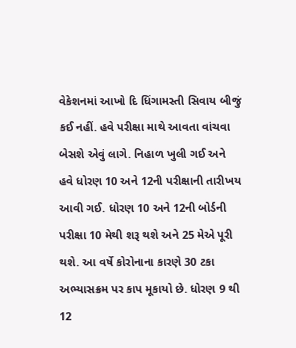વેકેશનમાં આખો દિ ધિંગામસ્તી સિવાય બીજું કઈ નહીં. હવે પરીક્ષા માથે આવતા વાંચવા બેસશે એવું લાગે. નિહાળ ખુલી ગઈ અને હવે ધોરણ 10 અને 12ની પરીક્ષાની તારીખય આવી ગઈ. ધોરણ 10 અને 12ની બોર્ડની પરીક્ષા 10 મેથી શરૂ થશે અને 25 મેએ પૂરી થશે. આ વર્ષે કોરોનાના કારણે 30 ટકા અભ્યાસક્રમ પર કાપ મૂકાયો છે. ધોરણ 9 થી 12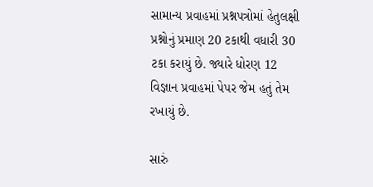સામાન્ય પ્રવાહમાં પ્રશ્નપત્રોમાં હેતુલક્ષી પ્રશ્નોનું પ્રમાણ 20 ટકાથી વધારી 30 ટકા કરાયું છે. જ્યારે ધોરણ 12 વિજ્ઞાન પ્રવાહમાં પેપર જેમ હતું તેમ રખાયું છે.

સારું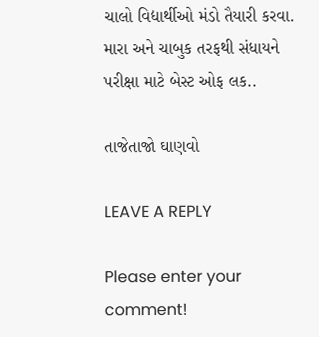ચાલો વિદ્યાર્થીઓ મંડો તૈયારી કરવા. મારા અને ચાબુક તરફથી સંધાયને પરીક્ષા માટે બેસ્ટ ઓફ લક..

તાજેતાજો ઘાણવો

LEAVE A REPLY

Please enter your comment!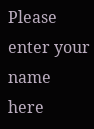Please enter your name here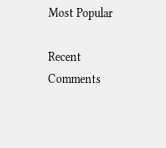Most Popular

Recent Comments